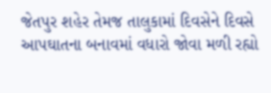જેતપુર શહેર તેમજ તાલુકામાં દિવસેને દિવસે આપઘાતના બનાવમાં વધારો જોવા મળી રહ્યો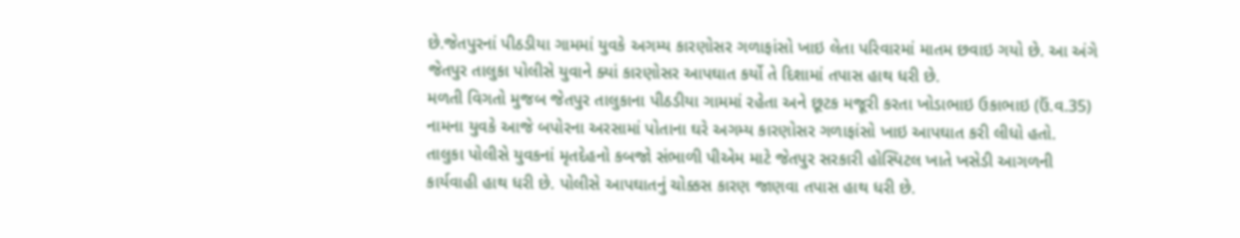છે.જેતપુરનાં પીઠડીયા ગામમાં યુવકે અગમ્ય કારણોસર ગળાફાંસો ખાઇ લેતા પરિવારમાં માતમ છવાઇ ગયો છે. આ અંગે જેતપુર તાલુકા પોલીસે યુવાને ક્યાં કારણોસર આપઘાત કર્યો તે દિશામાં તપાસ હાથ ધરી છે.
મળતી વિગતો મુજબ જેતપુર તાલુકાના પીઠડીયા ગામમાં રહેતા અને છૂટક મજૂરી કરતા ખોડાભાઇ ઉકાભાઇ (ઉં.વ.35) નામના યુવકે આજે બપોરના અરસામાં પોતાના ઘરે અગમ્ય કારણોસર ગળાફાંસો ખાઇ આપઘાત કરી લીધો હતો. તાલુકા પોલીસે યુવકનાં મૃતદેહનો કબજો સંભાળી પીએમ માટે જેતપુર સરકારી હોસ્પિટલ ખાતે ખસેડી આગળની કાર્યવાહી હાથ ધરી છે. પોલીસે આપઘાતનું ચોક્કસ કારણ જાણવા તપાસ હાથ ધરી છે.